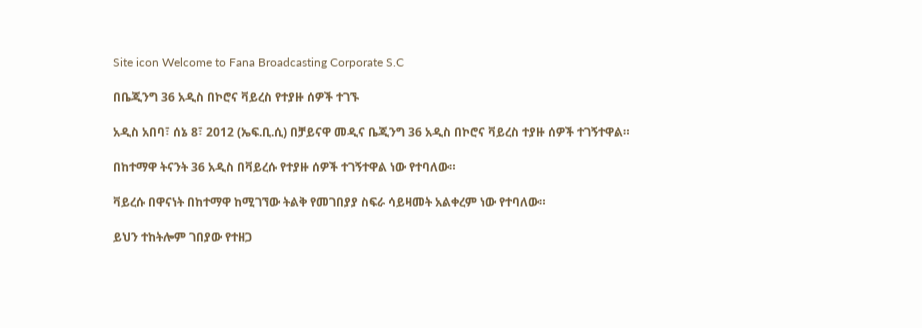Site icon Welcome to Fana Broadcasting Corporate S.C

በቤጂንግ 36 አዲስ በኮሮና ቫይረስ የተያዙ ሰዎች ተገኙ

አዲስ አበባ፣ ሰኔ 8፣ 2012 (ኤፍ.ቢ.ሲ) በቻይናዋ መዲና ቤጂንግ 36 አዲስ በኮሮና ቫይረስ ተያዙ ሰዎች ተገኝተዋል።

በከተማዋ ትናንት 36 አዲስ በቫይረሱ የተያዙ ሰዎች ተገኝተዋል ነው የተባለው።

ቫይረሱ በዋናነት በከተማዋ ከሚገኘው ትልቅ የመገበያያ ስፍራ ሳይዛመት አልቀረም ነው የተባለው።

ይህን ተከትሎም ገበያው የተዘጋ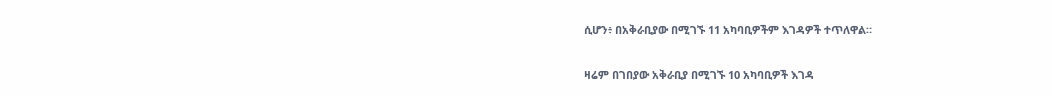ሲሆን፥ በአቅራቢያው በሚገኙ 11 አካባቢዎችም እገዳዎች ተጥለዋል።

ዛሬም በገበያው አቅራቢያ በሚገኙ 10 አካባቢዎች እገዳ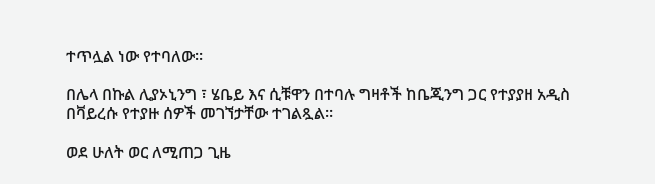ተጥሏል ነው የተባለው።

በሌላ በኩል ሊያኦኒንግ ፣ ሄቤይ እና ሲቹዋን በተባሉ ግዛቶች ከቤጂንግ ጋር የተያያዘ አዲስ በቫይረሱ የተያዙ ሰዎች መገኘታቸው ተገልጿል።

ወደ ሁለት ወር ለሚጠጋ ጊዜ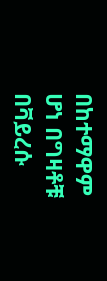በከተማዋም ሆነ በግዛቶቹ በቫይረሱ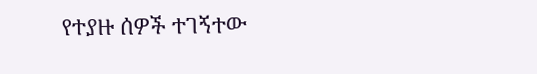የተያዙ ሰዎች ተገኝተው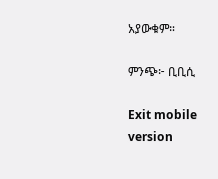አያውቁም።

ምንጭ፦ ቢቢሲ

Exit mobile version